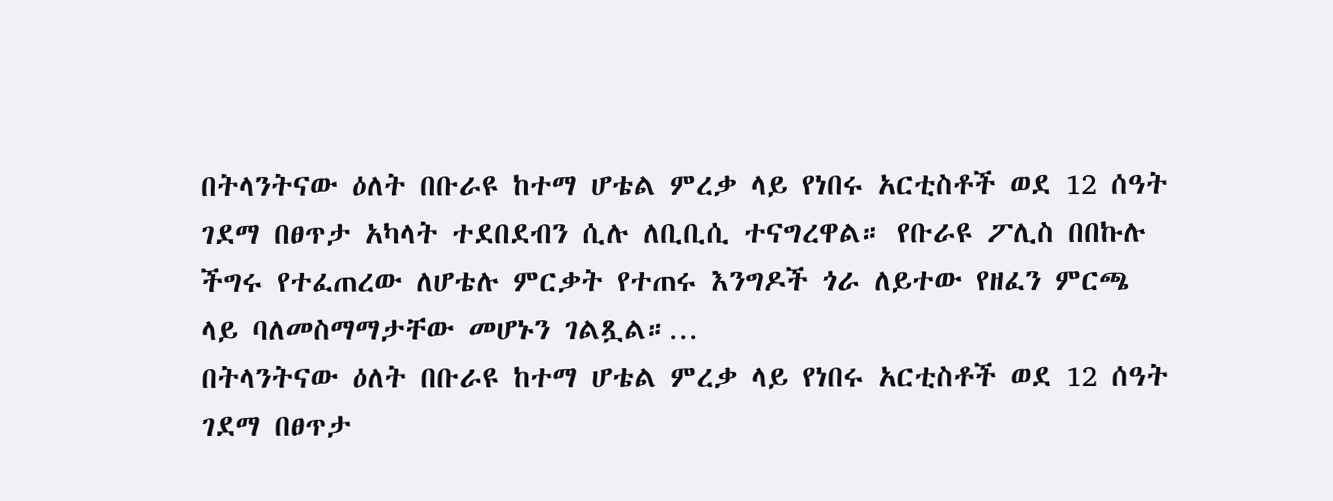በትላንትናው ዕለት በቡራዩ ከተማ ሆቴል ምረቃ ላይ የነበሩ አርቲስቶች ወደ 12 ሰዓት ገደማ በፀጥታ አካላት ተደበደብን ሲሉ ለቢቢሲ ተናግረዋል። የቡራዩ ፖሊስ በበኩሉ ችግሩ የተፈጠረው ለሆቴሉ ምርቃት የተጠሩ እንግዶች ጎራ ለይተው የዘፈን ምርጫ ላይ ባለመስማማታቸው መሆኑን ገልጿል።…
በትላንትናው ዕለት በቡራዩ ከተማ ሆቴል ምረቃ ላይ የነበሩ አርቲስቶች ወደ 12 ሰዓት ገደማ በፀጥታ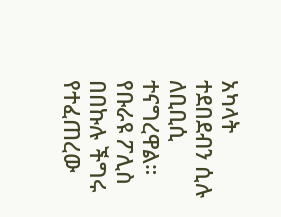አካላት ተደበደብን ሲሉ ለቢቢሲ ተናግረዋል። የቡራዩ ፖሊስ በበኩሉ ችግሩ የተፈጠረው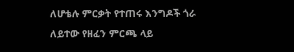ለሆቴሉ ምርቃት የተጠሩ እንግዶች ጎራ ለይተው የዘፈን ምርጫ ላይ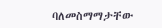ባለመስማማታቸው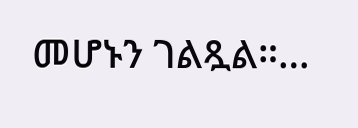መሆኑን ገልጿል።…